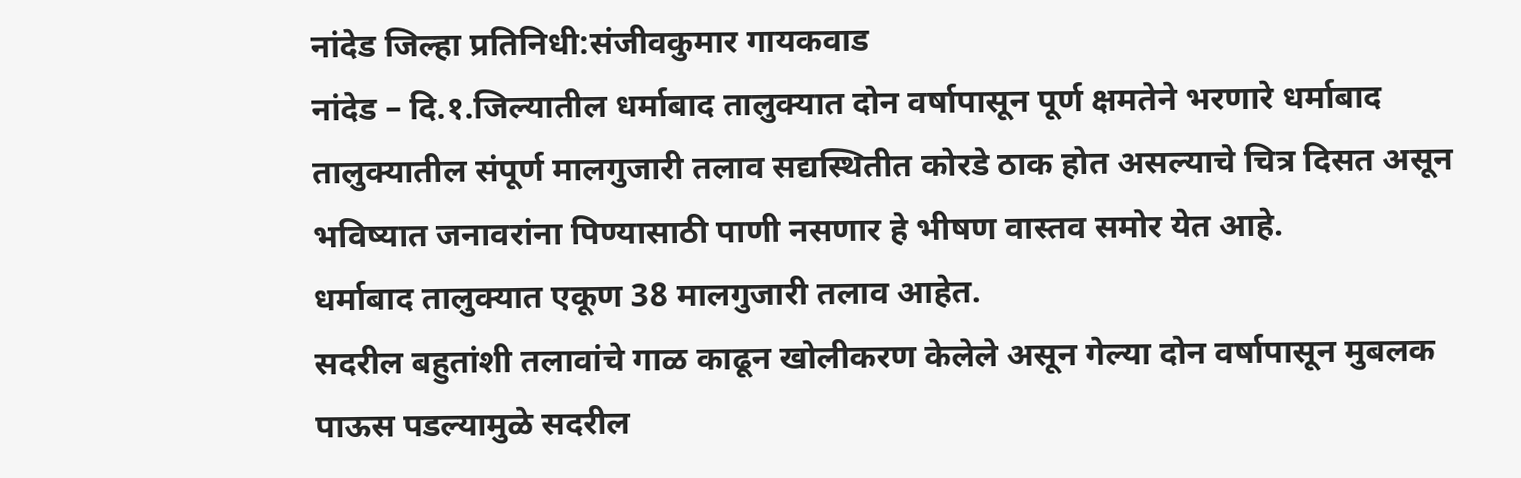नांदेड जिल्हा प्रतिनिधी:संजीवकुमार गायकवाड
नांदेड – दि.१.जिल्यातील धर्माबाद तालुक्यात दोन वर्षापासून पूर्ण क्षमतेने भरणारे धर्माबाद तालुक्यातील संपूर्ण मालगुजारी तलाव सद्यस्थितीत कोरडे ठाक होत असल्याचे चित्र दिसत असून भविष्यात जनावरांना पिण्यासाठी पाणी नसणार हे भीषण वास्तव समोर येत आहे.
धर्माबाद तालुक्यात एकूण 38 मालगुजारी तलाव आहेत.
सदरील बहुतांशी तलावांचे गाळ काढून खोलीकरण केलेले असून गेल्या दोन वर्षापासून मुबलक पाऊस पडल्यामुळे सदरील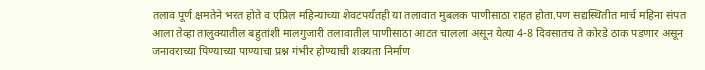तलाव पूर्ण क्षमतेने भरत होते व एप्रिल महिन्याच्या शेवटपर्यंतही या तलावात मुबलक पाणीसाठा राहत होता.पण सद्यस्थितीत मार्च महिना संपत आला तेव्हा तालुक्यातील बहुतांशी मालगुजारी तलावातील पाणीसाठा आटत चालला असून येत्या 4-8 दिवसातच ते कोरडे ठाक पडणार असून जनावराच्या पिण्याच्या पाण्याचा प्रश्न गंभीर होण्याची शक्यता निर्माण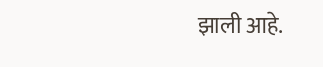झाली आहे.